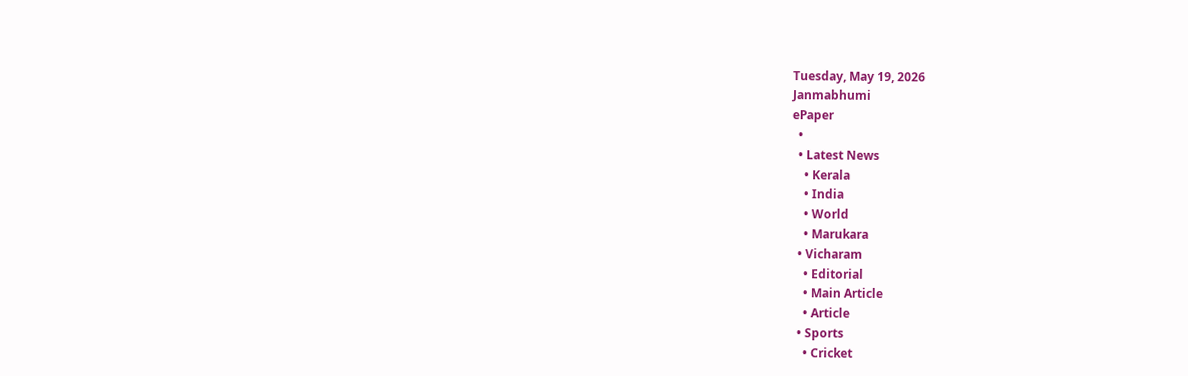Tuesday, May 19, 2026
Janmabhumi
ePaper
  •
  • Latest News
    • Kerala
    • India
    • World
    • Marukara
  • Vicharam
    • Editorial
    • Main Article
    • Article
  • Sports
    • Cricket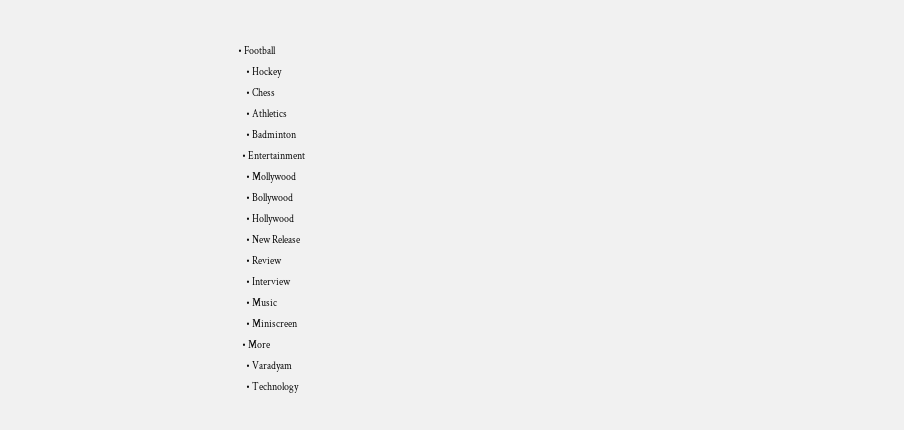• Football
    • Hockey
    • Chess
    • Athletics
    • Badminton
  • Entertainment
    • Mollywood
    • Bollywood
    • Hollywood
    • New Release
    • Review
    • Interview
    • Music
    • Miniscreen
  • More
    • Varadyam
    • Technology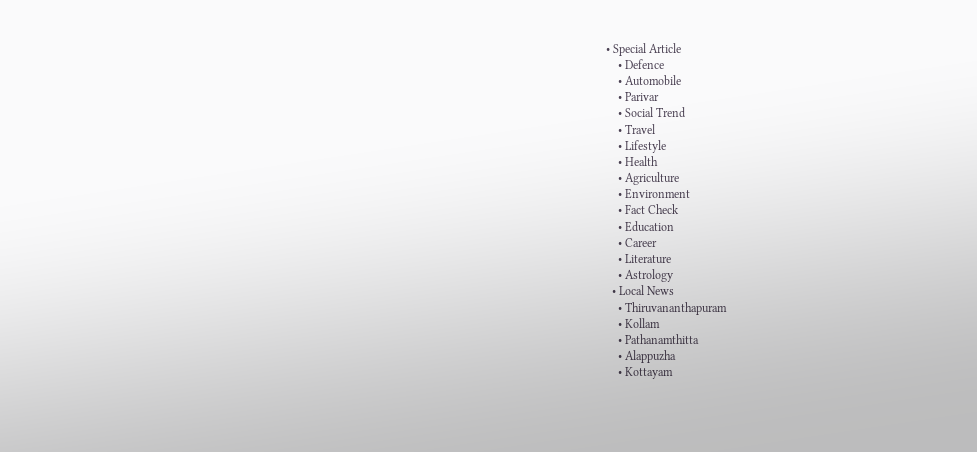• Special Article
    • Defence
    • Automobile
    • Parivar
    • Social Trend
    • Travel
    • Lifestyle
    • Health
    • Agriculture
    • Environment
    • Fact Check
    • Education
    • Career
    • Literature
    • Astrology
  • Local News
    • Thiruvananthapuram
    • Kollam
    • Pathanamthitta
    • Alappuzha
    • Kottayam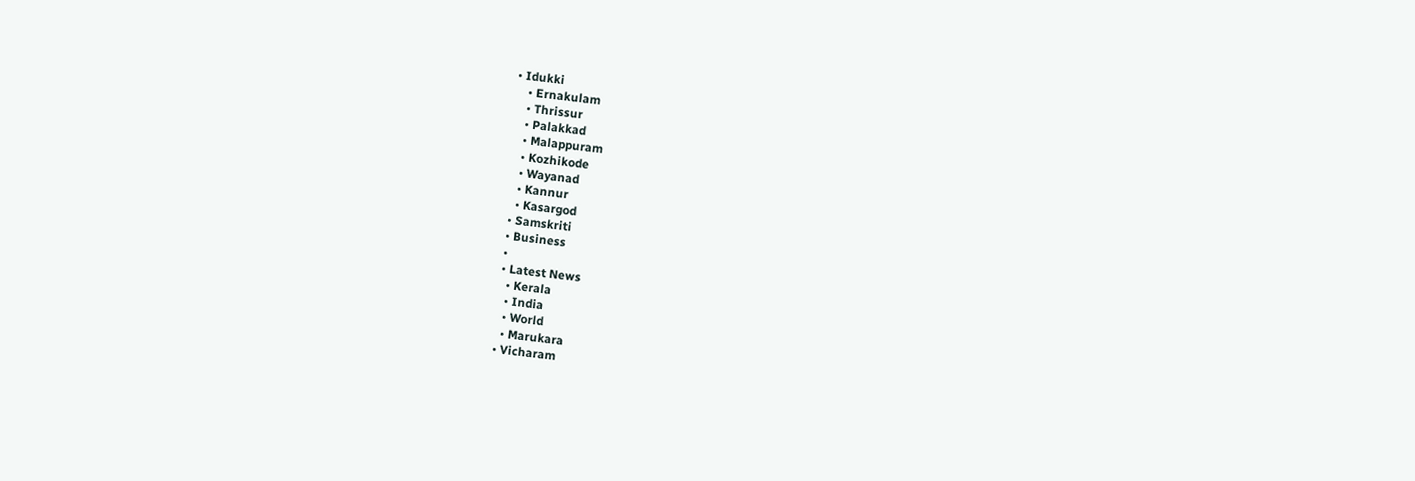• Idukki
    • Ernakulam
    • Thrissur
    • Palakkad
    • Malappuram
    • Kozhikode
    • Wayanad
    • Kannur
    • Kasargod
  • Samskriti
  • Business
  •
  • Latest News
    • Kerala
    • India
    • World
    • Marukara
  • Vicharam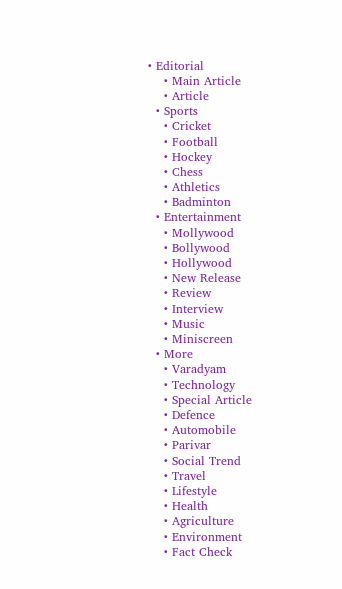• Editorial
    • Main Article
    • Article
  • Sports
    • Cricket
    • Football
    • Hockey
    • Chess
    • Athletics
    • Badminton
  • Entertainment
    • Mollywood
    • Bollywood
    • Hollywood
    • New Release
    • Review
    • Interview
    • Music
    • Miniscreen
  • More
    • Varadyam
    • Technology
    • Special Article
    • Defence
    • Automobile
    • Parivar
    • Social Trend
    • Travel
    • Lifestyle
    • Health
    • Agriculture
    • Environment
    • Fact Check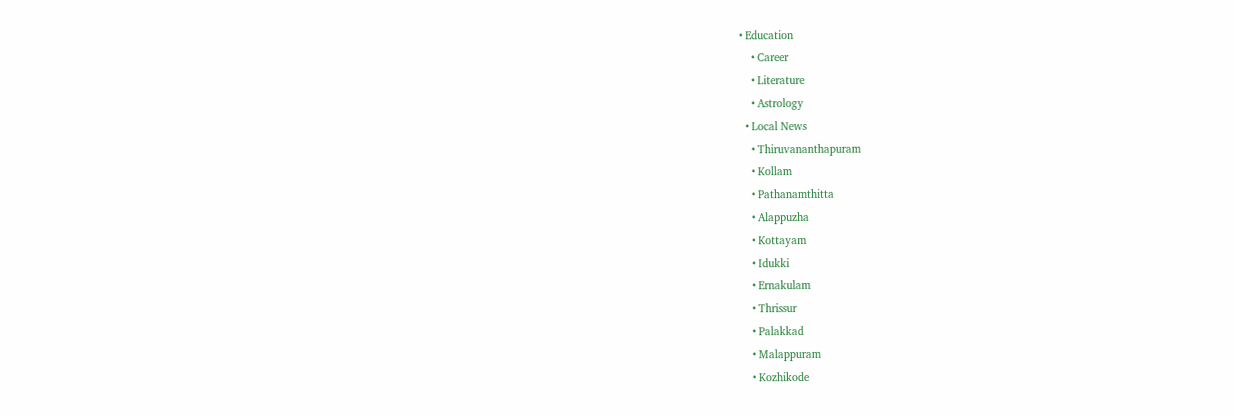• Education
    • Career
    • Literature
    • Astrology
  • Local News
    • Thiruvananthapuram
    • Kollam
    • Pathanamthitta
    • Alappuzha
    • Kottayam
    • Idukki
    • Ernakulam
    • Thrissur
    • Palakkad
    • Malappuram
    • Kozhikode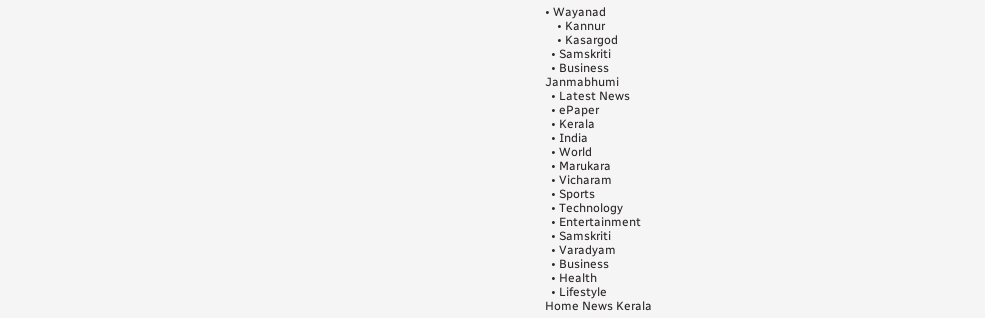• Wayanad
    • Kannur
    • Kasargod
  • Samskriti
  • Business
Janmabhumi
  • Latest News
  • ePaper
  • Kerala
  • India
  • World
  • Marukara
  • Vicharam
  • Sports
  • Technology
  • Entertainment
  • Samskriti
  • Varadyam
  • Business
  • Health
  • Lifestyle
Home News Kerala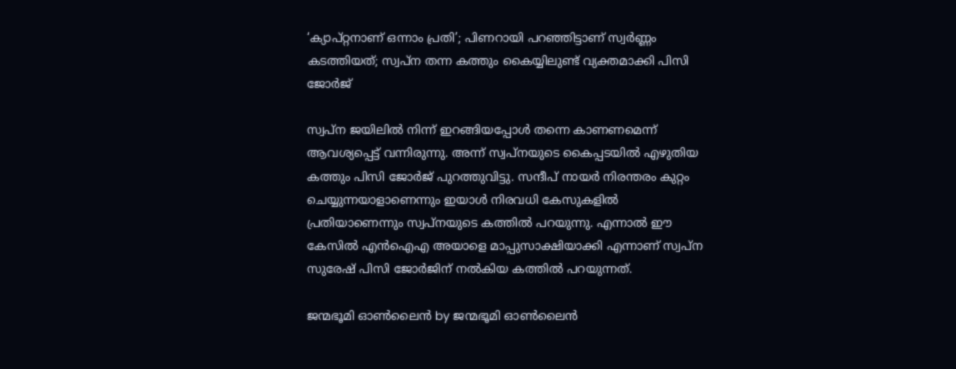‘ക്യാപ്റ്റനാണ് ഒന്നാം പ്രതി’; പിണറായി പറഞ്ഞിട്ടാണ് സ്വര്‍ണ്ണം കടത്തിയത്; സ്വപ്‌ന തന്ന കത്തും കൈയ്യിലുണ്ട് വ്യക്തമാക്കി പിസി ജോര്‍ജ്

സ്വപ്ന ജയിലില്‍ നിന്ന് ഇറങ്ങിയപ്പോള്‍ തന്നെ കാണണമെന്ന് ആവശ്യപ്പെട്ട് വന്നിരുന്നു. അന്ന് സ്വപ്നയുടെ കൈപ്പടയില്‍ എഴുതിയ കത്തും പിസി ജോര്‍ജ് പുറത്തുവിട്ടു. സന്ദീപ് നായര്‍ നിരന്തരം കുറ്റം ചെയ്യുന്നയാളാണെന്നും ഇയാള്‍ നിരവധി കേസുകളില്‍ പ്രതിയാണെന്നും സ്വപ്നയുടെ കത്തില്‍ പറയുന്നു. എന്നാല്‍ ഈ കേസില്‍ എന്‍ഐഎ അയാളെ മാപ്പുസാക്ഷിയാക്കി എന്നാണ് സ്വപ്ന സുരേഷ് പിസി ജോര്‍ജിന് നല്‍കിയ കത്തില്‍ പറയുന്നത്.

ജന്മഭൂമി ഓണ്‍ലൈന്‍ by ജന്മഭൂമി ഓണ്‍ലൈന്‍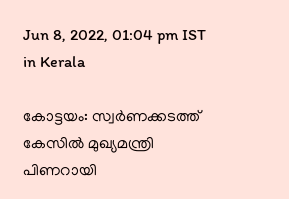Jun 8, 2022, 01:04 pm IST
in Kerala

കോട്ടയം: സ്വര്‍ണക്കടത്ത് കേസില്‍ മുഖ്യമന്ത്രി പിണറായി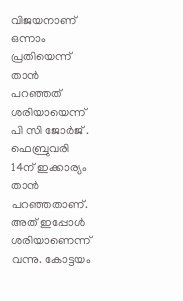വിജയനാണ് ഒന്നാം പ്രതിയെന്ന് താന്‍ പറഞ്ഞത് ശരിയായെന്ന് പി സി ജോര്‍ജ് . ഫെബ്രുവരി 14ന് ഇക്കാര്യം താന്‍ പറഞ്ഞതാണ്. അത് ഇപ്പോള്‍ ശരിയാണെന്ന് വന്നു. കോട്ടയം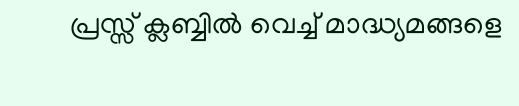പ്രസ്സ് ക്ലബ്ബില്‍ വെച്ച് മാദ്ധ്യമങ്ങളെ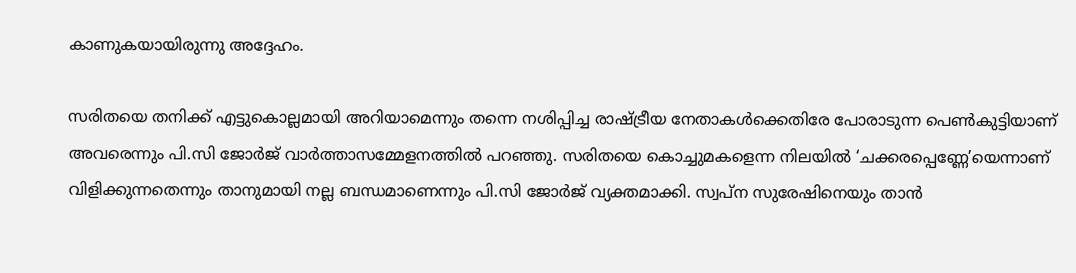കാണുകയായിരുന്നു അദ്ദേഹം.

സരിതയെ തനിക്ക് എട്ടുകൊല്ലമായി അറിയാമെന്നും തന്നെ നശിപ്പിച്ച രാഷ്‌ട്രീയ നേതാകള്‍ക്കെതിരേ പോരാടുന്ന പെണ്‍കുട്ടിയാണ് അവരെന്നും പി.സി ജോര്‍ജ് വാര്‍ത്താസമ്മേളനത്തില്‍ പറഞ്ഞു. സരിതയെ കൊച്ചുമകളെന്ന നിലയില്‍ ‘ചക്കരപ്പെണ്ണേ’യെന്നാണ് വിളിക്കുന്നതെന്നും താനുമായി നല്ല ബന്ധമാണെന്നും പി.സി ജോര്‍ജ് വ്യക്തമാക്കി. സ്വപ്‌ന സുരേഷിനെയും താന്‍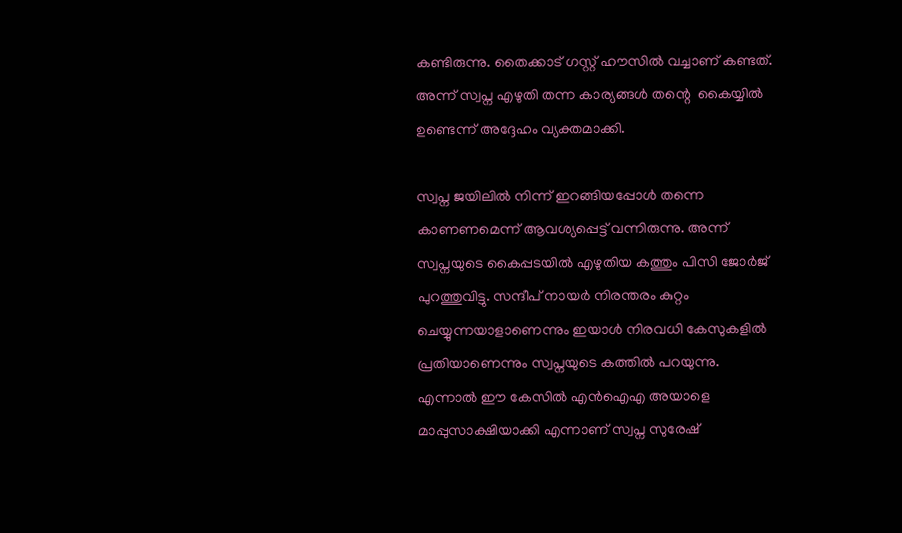കണ്ടിരുന്നു. തൈക്കാട് ഗസ്റ്റ് ഹൗസില്‍ വച്ചാണ് കണ്ടത്. അന്ന് സ്വപ്ന എഴുതി തന്ന കാര്യങ്ങള്‍ തന്റെ  കൈയ്യില്‍ ഉണ്ടെന്ന് അദ്ദേഹം വ്യക്തമാക്കി.

സ്വപ്ന ജയിലില്‍ നിന്ന് ഇറങ്ങിയപ്പോള്‍ തന്നെ കാണണമെന്ന് ആവശ്യപ്പെട്ട് വന്നിരുന്നു. അന്ന് സ്വപ്നയുടെ കൈപ്പടയില്‍ എഴുതിയ കത്തും പിസി ജോര്‍ജ് പുറത്തുവിട്ടു. സന്ദീപ് നായര്‍ നിരന്തരം കുറ്റം ചെയ്യുന്നയാളാണെന്നും ഇയാള്‍ നിരവധി കേസുകളില്‍ പ്രതിയാണെന്നും സ്വപ്നയുടെ കത്തില്‍ പറയുന്നു. എന്നാല്‍ ഈ കേസില്‍ എന്‍ഐഎ അയാളെ മാപ്പുസാക്ഷിയാക്കി എന്നാണ് സ്വപ്ന സുരേഷ്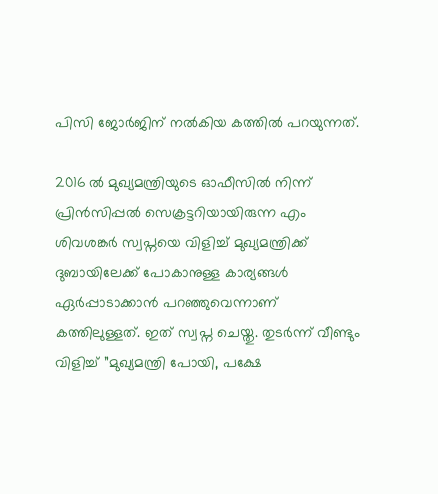പിസി ജോര്‍ജിന് നല്‍കിയ കത്തില്‍ പറയുന്നത്.

2016 ല്‍ മുഖ്യമന്ത്രിയുടെ ഓഫീസില്‍ നിന്ന് പ്രിന്‍സിപ്പല്‍ സെക്രട്ടറിയായിരുന്ന എം ശിവശങ്കര്‍ സ്വപ്നയെ വിളിച്ച് മുഖ്യമന്ത്രിക്ക് ദുബായിലേക്ക് പോകാനുള്ള കാര്യങ്ങള്‍ ഏര്‍പ്പാടാക്കാന്‍ പറഞ്ഞുവെന്നാണ് കത്തിലുള്ളത്. ഇത് സ്വപ്ന ചെയ്തു. തുടര്‍ന്ന് വീണ്ടും വിളിച്ച് ”മുഖ്യമന്ത്രി പോയി, പക്ഷേ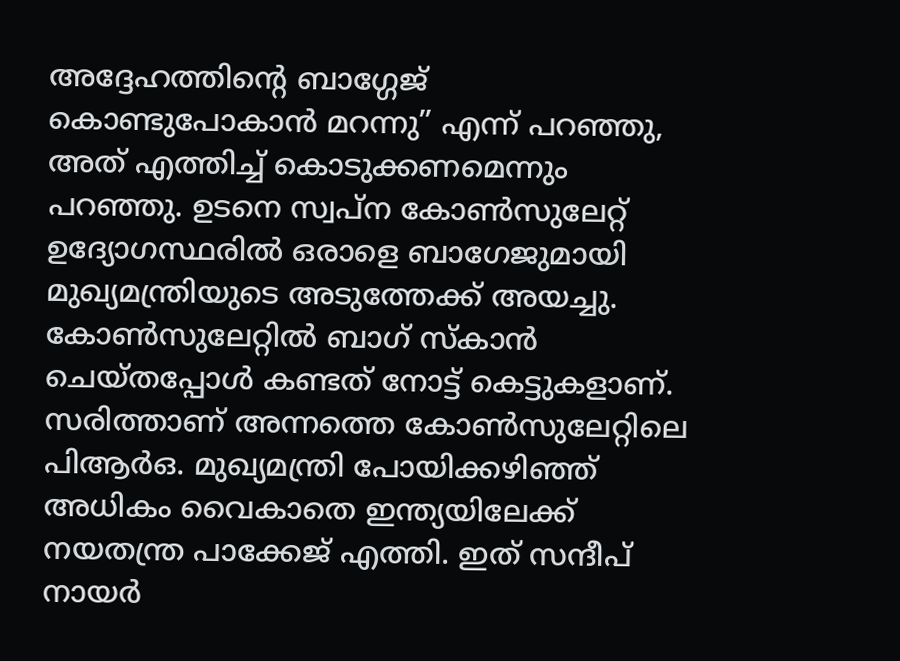അദ്ദേഹത്തിന്റെ ബാഗ്ഗേജ് കൊണ്ടുപോകാന്‍ മറന്നു” എന്ന് പറഞ്ഞു, അത് എത്തിച്ച് കൊടുക്കണമെന്നും പറഞ്ഞു. ഉടനെ സ്വപ്ന കോണ്‍സുലേറ്റ് ഉദ്യോഗസ്ഥരില്‍ ഒരാളെ ബാഗേജുമായി മുഖ്യമന്ത്രിയുടെ അടുത്തേക്ക് അയച്ചു. കോണ്‍സുലേറ്റില്‍ ബാഗ് സ്‌കാന്‍ ചെയ്തപ്പോള്‍ കണ്ടത് നോട്ട് കെട്ടുകളാണ്. സരിത്താണ് അന്നത്തെ കോണ്‍സുലേറ്റിലെ പിആര്‍ഒ. മുഖ്യമന്ത്രി പോയിക്കഴിഞ്ഞ് അധികം വൈകാതെ ഇന്ത്യയിലേക്ക് നയതന്ത്ര പാക്കേജ് എത്തി. ഇത് സന്ദീപ് നായര്‍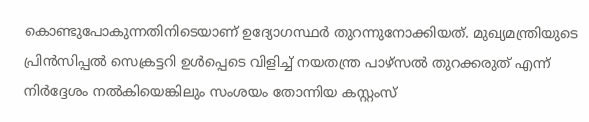കൊണ്ടുപോകുന്നതിനിടെയാണ് ഉദ്യോഗസ്ഥര്‍ തുറന്നുനോക്കിയത്. മുഖ്യമന്ത്രിയുടെ പ്രിന്‍സിപ്പല്‍ സെക്രട്ടറി ഉള്‍പ്പെടെ വിളിച്ച് നയതന്ത്ര പാഴ്സല്‍ തുറക്കരുത് എന്ന് നിര്‍ദ്ദേശം നല്‍കിയെങ്കിലും സംശയം തോന്നിയ കസ്റ്റംസ്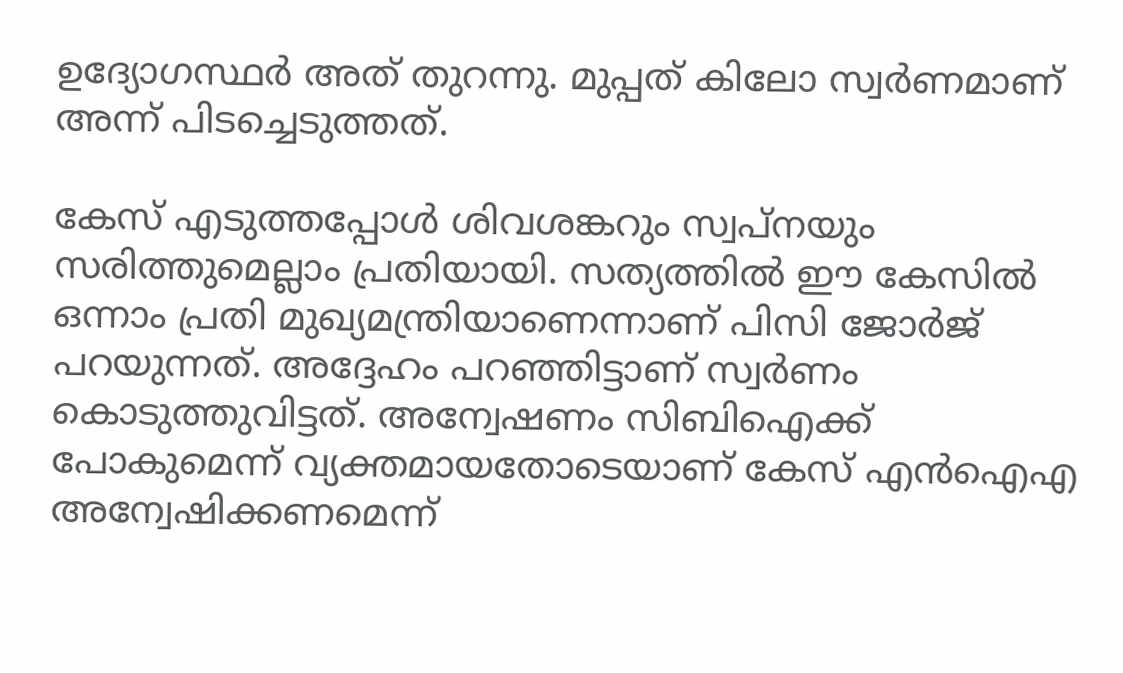ഉദ്യോഗസ്ഥര്‍ അത് തുറന്നു. മുപ്പത് കിലോ സ്വര്‍ണമാണ് അന്ന് പിടച്ചെടുത്തത്.

കേസ് എടുത്തപ്പോള്‍ ശിവശങ്കറും സ്വപ്നയും സരിത്തുമെല്ലാം പ്രതിയായി. സത്യത്തില്‍ ഈ കേസില്‍ ഒന്നാം പ്രതി മുഖ്യമന്ത്രിയാണെന്നാണ് പിസി ജോര്‍ജ് പറയുന്നത്. അദ്ദേഹം പറഞ്ഞിട്ടാണ് സ്വര്‍ണം കൊടുത്തുവിട്ടത്. അന്വേഷണം സിബിഐക്ക് പോകുമെന്ന് വ്യക്തമായതോടെയാണ് കേസ് എന്‍ഐഎ അന്വേഷിക്കണമെന്ന്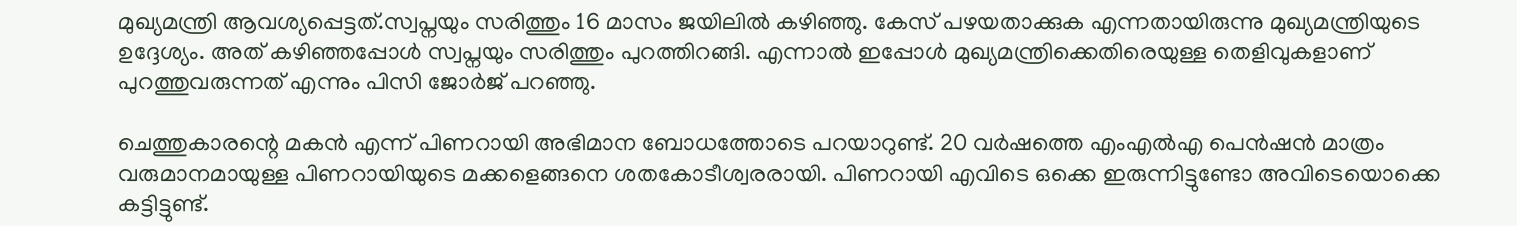മുഖ്യമന്ത്രി ആവശ്യപ്പെട്ടത്.സ്വപ്നയും സരിത്തും 16 മാസം ജയിലില്‍ കഴിഞ്ഞു. കേസ് പഴയതാക്കുക എന്നതായിരുന്നു മുഖ്യമന്ത്രിയുടെ ഉദ്ദേശ്യം. അത് കഴിഞ്ഞപ്പോള്‍ സ്വപ്നയും സരിത്തും പുറത്തിറങ്ങി. എന്നാല്‍ ഇപ്പോള്‍ മുഖ്യമന്ത്രിക്കെതിരെയുള്ള തെളിവുകളാണ് പുറത്തുവരുന്നത് എന്നും പിസി ജോര്‍ജ് പറഞ്ഞു.

ചെത്തുകാരന്റെ മകന്‍ എന്ന് പിണറായി അഭിമാന ബോധത്തോടെ പറയാറുണ്ട്. 20 വര്‍ഷത്തെ എംഎല്‍എ പെന്‍ഷന്‍ മാത്രം വരുമാനമായുള്ള പിണറായിയുടെ മക്കളെങ്ങനെ ശതകോടീശ്വരരായി. പിണറായി എവിടെ ഒക്കെ ഇരുന്നിട്ടുണ്ടോ അവിടെയൊക്കെ കട്ടിട്ടുണ്ട്.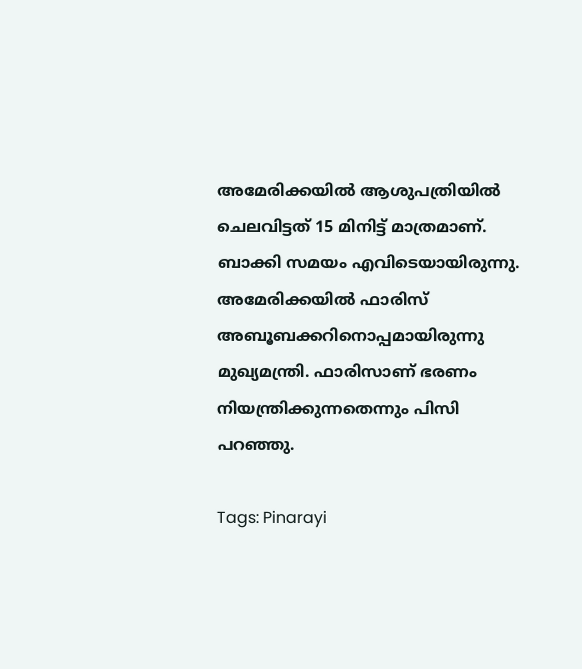അമേരിക്കയില്‍ ആശുപത്രിയില്‍ ചെലവിട്ടത് 15 മിനിട്ട് മാത്രമാണ്. ബാക്കി സമയം എവിടെയായിരുന്നു. അമേരിക്കയില്‍ ഫാരിസ് അബൂബക്കറിനൊപ്പമായിരുന്നു മുഖ്യമന്ത്രി. ഫാരിസാണ് ഭരണം നിയന്ത്രിക്കുന്നതെന്നും പിസി പറഞ്ഞു.

Tags: Pinarayi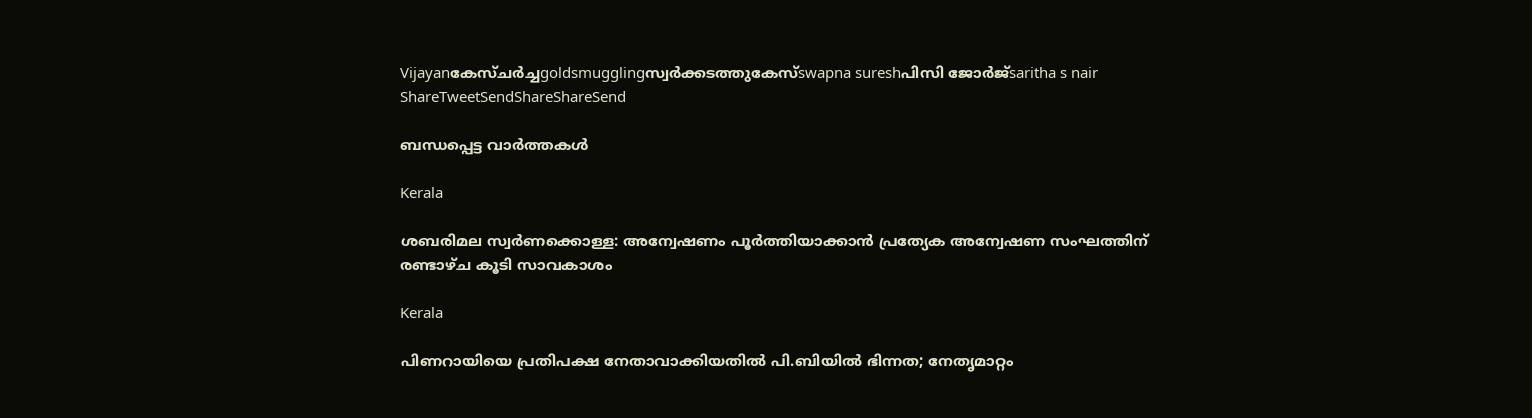Vijayanകേസ്ചര്‍ച്ചgoldsmugglingസ്വര്‍ക്കടത്തുകേസ്swapna sureshപിസി ജോര്‍ജ്saritha s nair
ShareTweetSendShareShareSend

ബന്ധപ്പെട്ട വാര്‍ത്തകള്‍

Kerala

ശബരിമല സ്വര്‍ണക്കൊള്ള: അന്വേഷണം പൂര്‍ത്തിയാക്കാന്‍ പ്രത്യേക അന്വേഷണ സംഘത്തിന് രണ്ടാഴ്ച കൂടി സാവകാശം

Kerala

പിണറായിയെ പ്രതിപക്ഷ നേതാവാക്കിയതിൽ പി.ബിയിൽ ഭിന്നത; നേതൃമാറ്റം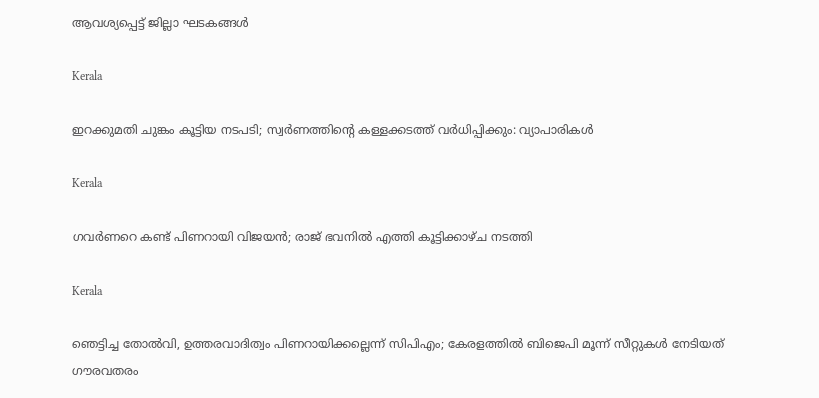ആവശ്യപ്പെട്ട് ജില്ലാ ഘടകങ്ങൾ

Kerala

ഇറക്കുമതി ചുങ്കം കൂട്ടിയ നടപടി; സ്വര്‍ണത്തിന്റെ കള്ളക്കടത്ത് വര്‍ധിപ്പിക്കും: വ്യാപാരികള്‍

Kerala

ഗവര്‍ണറെ കണ്ട് പിണറായി വിജയൻ; രാജ് ഭവനില്‍ എത്തി കൂട്ടിക്കാഴ്ച നടത്തി

Kerala

ഞെട്ടിച്ച തോല്‍വി, ഉത്തരവാദിത്വം പിണറായിക്കല്ലെന്ന് സിപിഎം; കേരളത്തില്‍ ബിജെപി മൂന്ന് സീറ്റുകള്‍ നേടിയത് ഗൗരവതരം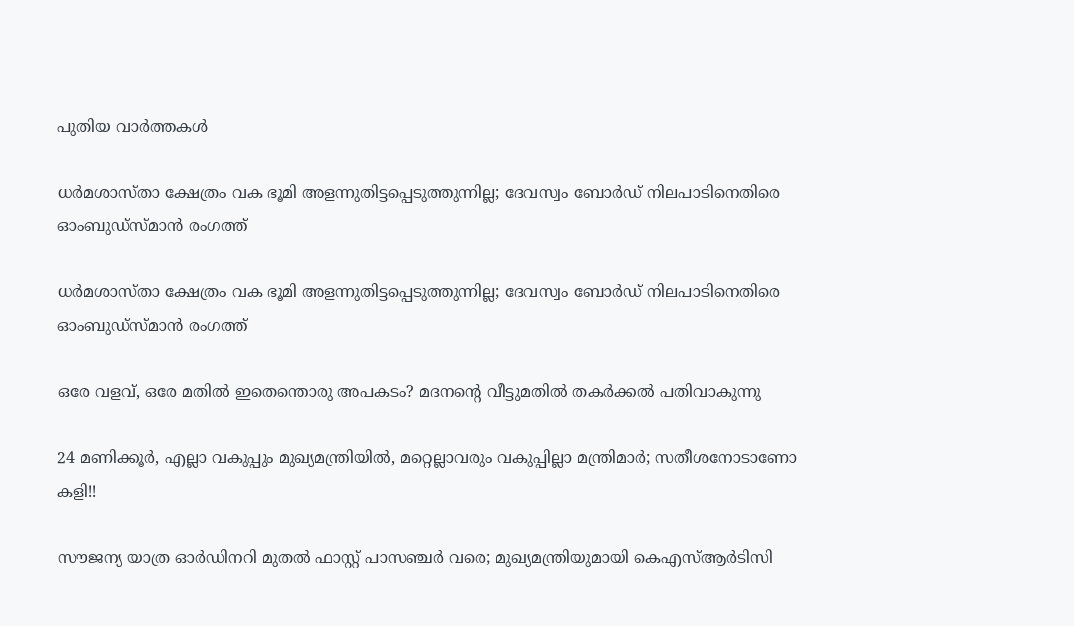പുതിയ വാര്‍ത്തകള്‍

ധര്‍മശാസ്താ ക്ഷേത്രം വക ഭൂമി അളന്നുതിട്ടപ്പെടുത്തുന്നില്ല; ദേവസ്വം ബോര്‍ഡ് നിലപാടിനെതിരെ ഓംബുഡ്‌സ്മാന്‍ രംഗത്ത്

ധര്‍മശാസ്താ ക്ഷേത്രം വക ഭൂമി അളന്നുതിട്ടപ്പെടുത്തുന്നില്ല; ദേവസ്വം ബോര്‍ഡ് നിലപാടിനെതിരെ ഓംബുഡ്‌സ്മാന്‍ രംഗത്ത്

ഒരേ വളവ്, ഒരേ മതില്‍ ഇതെന്തൊരു അപകടം? മദനന്റെ വീട്ടുമതില്‍ തകര്‍ക്കല്‍ പതിവാകുന്നു

24 മണിക്കൂർ, എല്ലാ വകുപ്പും മുഖ്യമന്ത്രിയിൽ, മറ്റെല്ലാവരും വകുപ്പില്ലാ മന്ത്രിമാർ; സതീശനോടാണോ കളി!!

സൗജന്യ യാത്ര ഓര്‍ഡിനറി മുതല്‍ ഫാസ്റ്റ് പാസഞ്ചര്‍ വരെ; മുഖ്യമന്ത്രിയുമായി കെഎസ്ആർടിസി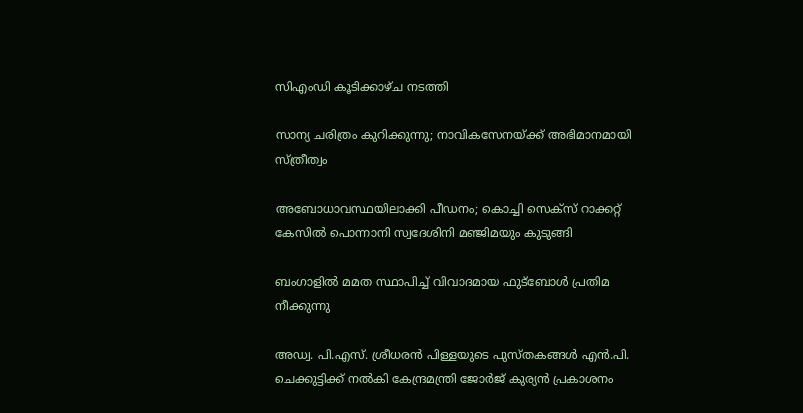സിഎംഡി കൂടിക്കാഴ്ച നടത്തി

സാന്യ ചരിത്രം കുറിക്കുന്നു; നാവികസേനയ്‌ക്ക് അഭിമാനമായി സ്ത്രീത്വം

അബോധാവസ്ഥയിലാക്കി പീഡനം; കൊച്ചി സെക്സ് റാക്കറ്റ് കേസിൽ പൊന്നാനി സ്വദേശിനി മഞ്ജിമയും കുടുങ്ങി

ബംഗാളിൽ മമത സ്ഥാപിച്ച് വിവാദമായ ഫുട്‌ബോൾ പ്രതിമ നീക്കുന്നു

അഡ്വ. പി.എസ്. ശ്രീധരന്‍ പിള്ളയുടെ പുസ്തകങ്ങള്‍ എന്‍.പി. ചെക്കുട്ടിക്ക് നല്‍കി കേന്ദ്രമന്ത്രി ജോര്‍ജ് കുര്യന്‍ പ്രകാശനം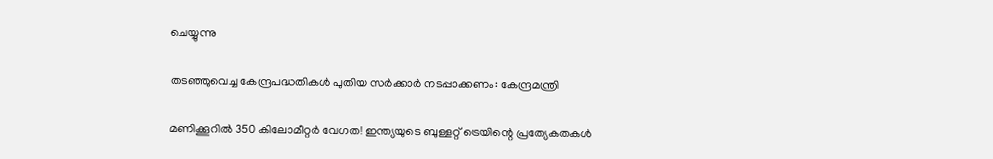ചെയ്യുന്നു

തടഞ്ഞുവെച്ച കേന്ദ്രപദ്ധതികള്‍ പുതിയ സര്‍ക്കാര്‍ നടപ്പാക്കണം: കേന്ദ്രമന്ത്രി

മണിക്കൂറില്‍ 350 കിലോമീറ്റര്‍ വേഗത! ഇന്ത്യയുടെ ബുള്ളറ്റ് ട്രെയിന്റെ പ്രത്യേകതകൾ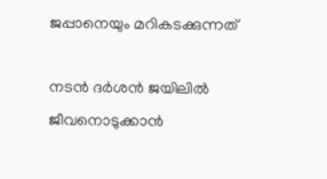ജപ്പാനെയും മറികടക്കുന്നത്

നടൻ ദർശൻ ജയിലിൽ ജീവനൊടുക്കാൻ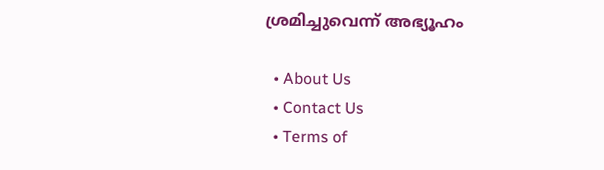ശ്രമിച്ചുവെന്ന് അഭ്യൂഹം

  • About Us
  • Contact Us
  • Terms of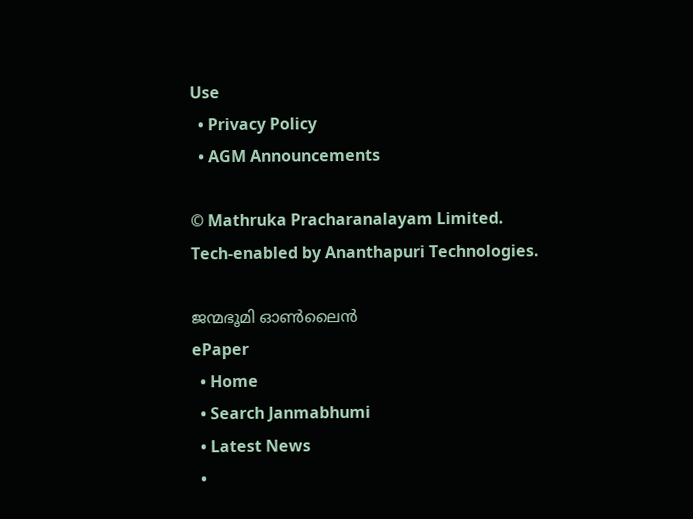Use
  • Privacy Policy
  • AGM Announcements

© Mathruka Pracharanalayam Limited.
Tech-enabled by Ananthapuri Technologies.

ജന്മഭൂമി ഓണ്‍ലൈന്‍
ePaper
  • Home
  • Search Janmabhumi
  • Latest News
  •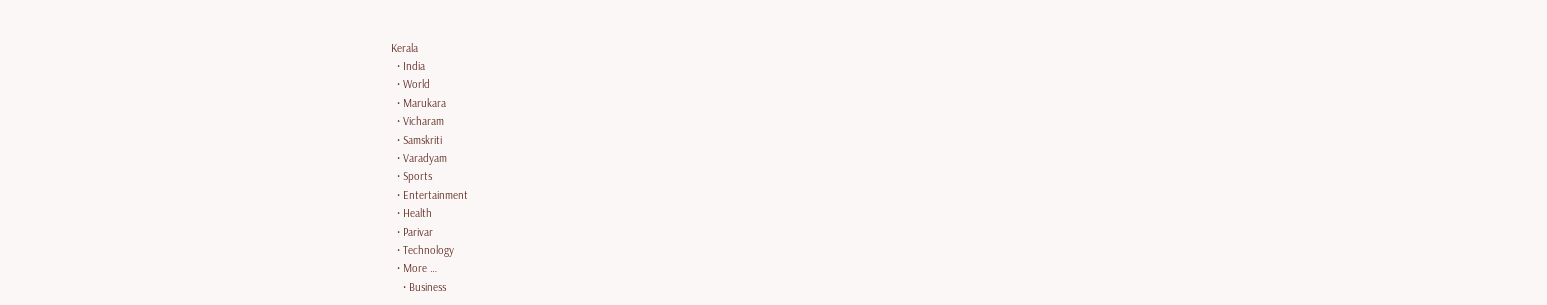Kerala
  • India
  • World
  • Marukara
  • Vicharam
  • Samskriti
  • Varadyam
  • Sports
  • Entertainment
  • Health
  • Parivar
  • Technology
  • More …
    • Business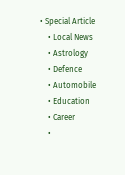• Special Article
    • Local News
    • Astrology
    • Defence
    • Automobile
    • Education
    • Career
    •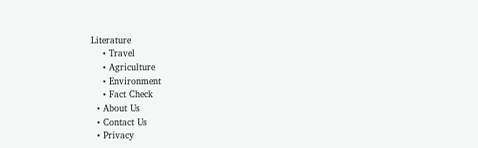Literature
    • Travel
    • Agriculture
    • Environment
    • Fact Check
  • About Us
  • Contact Us
  • Privacy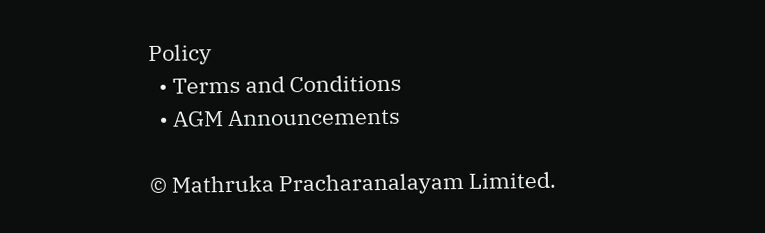Policy
  • Terms and Conditions
  • AGM Announcements

© Mathruka Pracharanalayam Limited.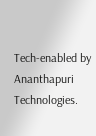Tech-enabled by Ananthapuri Technologies.